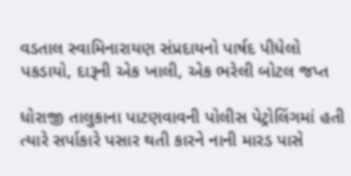વડતાલ સ્વામિનારાયણ સંપ્રદાયનો પાર્ષદ પીધેલો પકડાયો, દારૂની એક ખાલી, એક ભરેલી બોટલ જપ્ત

ધોરાજી તાલુકાના પાટણવાવની પોલીસ પેટ્રોલિંગમાં હતી ત્યારે સર્પાકારે પસાર થતી કારને નાની મારડ પાસે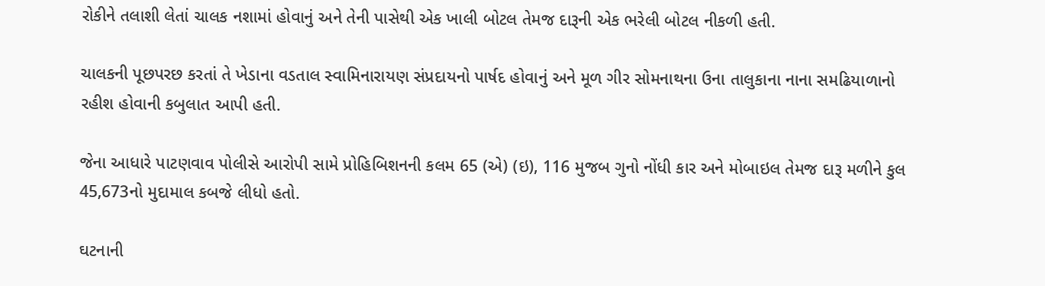રોકીને તલાશી લેતાં ચાલક નશામાં હોવાનું અને તેની પાસેથી એક ખાલી બોટલ તેમજ દારૂની એક ભરેલી બોટલ નીકળી હતી.

ચાલકની પૂછપરછ કરતાં તે ખેડાના વડતાલ સ્વામિનારાયણ સંપ્રદાયનો પાર્ષદ હોવાનું અને મૂળ ગીર સોમનાથના ઉના તાલુકાના નાના સમઢિયાળાનો રહીશ હોવાની કબુલાત આપી હતી.

જેના આધારે પાટણવાવ પોલીસે આરોપી સામે પ્રોહિબિશનની કલમ 65 (એ) (ઇ), 116 મુજબ ગુનો નોંધી કાર અને મોબાઇલ તેમજ દારૂ મળીને કુલ 45,673નો મુદામાલ કબજે લીધો હતો.

ઘટનાની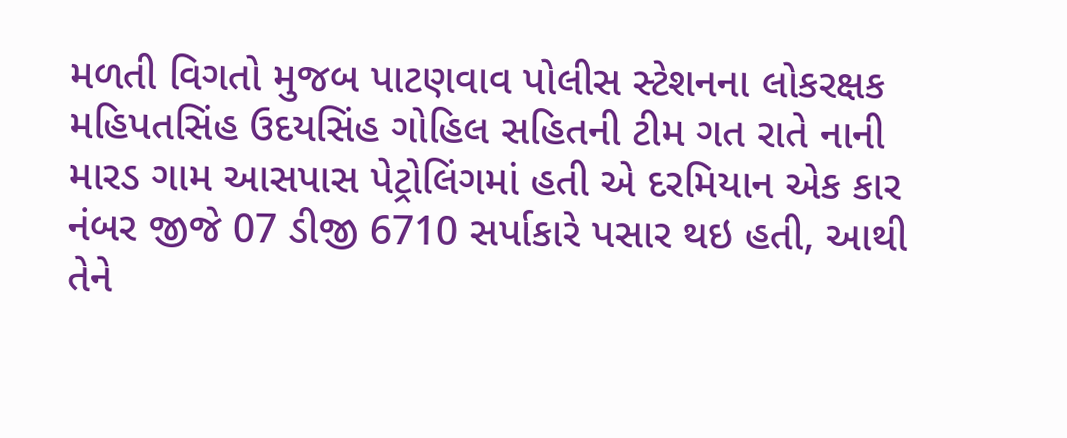મળતી વિગતો મુજબ પાટણવાવ પોલીસ સ્ટેશનના લોકરક્ષક મહિપતસિંહ ઉદયસિંહ ગોહિલ સહિતની ટીમ ગત રાતે નાની મારડ ગામ આસપાસ પેટ્રોલિંગમાં હતી એ દરમિયાન એક કાર નંબર જીજે 07 ડીજી 6710 સર્પાકારે પસાર થઇ હતી, આથી તેને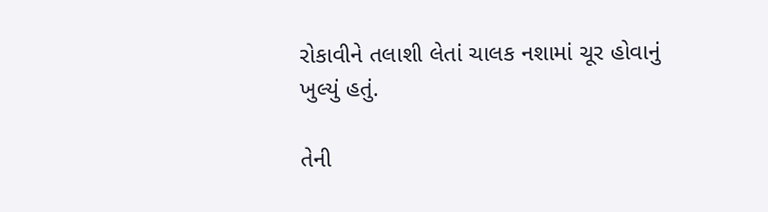રોકાવીને તલાશી લેતાં ચાલક નશામાં ચૂર હોવાનું ખુલ્યું હતું.

તેની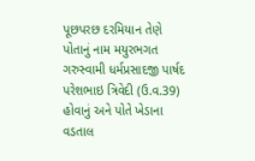પૂછપરછ દરમિયાન તેણે પોતાનું નામ મયુરભગત ગરુસ્વામી ધર્મપ્રસાદજી પાર્ષદ પરેશભાઇ ત્રિવેદી (ઉ.વ.39) હોવાનું અને પોતે ખેડાના વડતાલ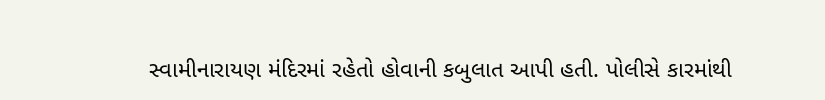સ્વામીનારાયણ મંદિરમાં રહેતો હોવાની કબુલાત આપી હતી. પોલીસે કારમાંથી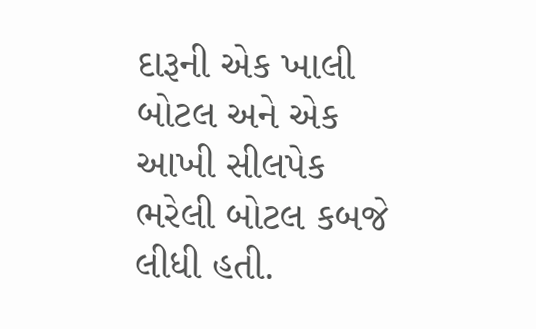દારૂની એક ખાલી બોટલ અને એક આખી સીલપેક ભરેલી બોટલ કબજે લીધી હતી.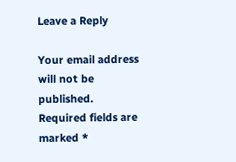Leave a Reply

Your email address will not be published. Required fields are marked *